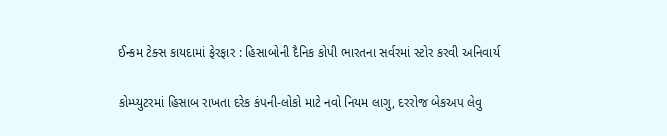ઈન્કમ ટેક્સ કાયદામાં ફેરફાર : હિસાબોની દૈનિક કોપી ભારતના સર્વરમાં સ્ટોર કરવી અનિવાર્ય

કોમ્પ્યુટરમાં હિસાબ રાખતા દરેક કંપની-લોકો માટે નવો નિયમ લાગુ, દરરોજ બેકઅપ લેવુ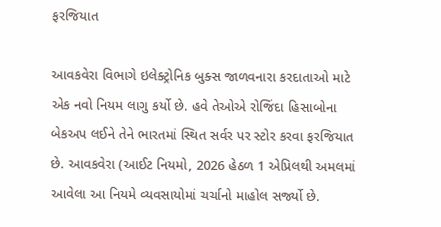ફરજિયાત

આવકવેરા વિભાગે ઇલેક્ટ્રોનિક બુક્સ જાળવનારા કરદાતાઓ માટે એક નવો નિયમ લાગુ કર્યો છે. હવે તેઓએ રોજિંદા હિસાબોના બેકઅપ લઈને તેને ભારતમાં સ્થિત સર્વર પર સ્ટોર કરવા ફરજિયાત છે. આવકવેરા (આઈટ નિયમો, 2026 હેઠળ 1 એપ્રિલથી અમલમાં આવેલા આ નિયમે વ્યવસાયોમાં ચર્ચાનો માહોલ સર્જ્યો છે.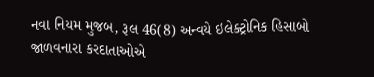નવા નિયમ મુજબ, રૂલ 46(8) અન્વયે ઇલેક્ટ્રોનિક હિસાબો જાળવનારા કરદાતાઓએ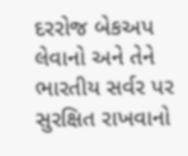દરરોજ બેકઅપ લેવાનો અને તેને ભારતીય સર્વર પર સુરક્ષિત રાખવાનો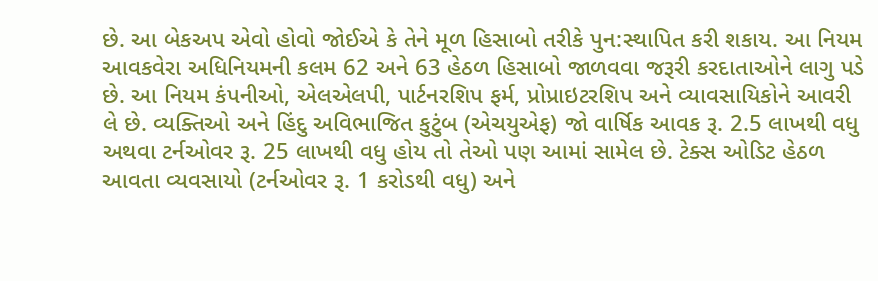છે. આ બેકઅપ એવો હોવો જોઈએ કે તેને મૂળ હિસાબો તરીકે પુન:સ્થાપિત કરી શકાય. આ નિયમ આવકવેરા અધિનિયમની કલમ 62 અને 63 હેઠળ હિસાબો જાળવવા જરૂરી કરદાતાઓને લાગુ પડે છે. આ નિયમ કંપનીઓ, એલએલપી, પાર્ટનરશિપ ફર્મ, પ્રોપ્રાઇટરશિપ અને વ્યાવસાયિકોને આવરી લે છે. વ્યક્તિઓ અને હિંદુ અવિભાજિત કુટુંબ (એચયુએફ) જો વાર્ષિક આવક રૂ. 2.5 લાખથી વધુ અથવા ટર્નઓવર રૂ. 25 લાખથી વધુ હોય તો તેઓ પણ આમાં સામેલ છે. ટેક્સ ઓડિટ હેઠળ આવતા વ્યવસાયો (ટર્નઓવર રૂ. 1 કરોડથી વધુ) અને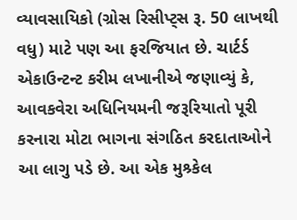વ્યાવસાયિકો (ગ્રોસ રિસીપ્ટ્સ રૂ. 50 લાખથી વધુ) માટે પણ આ ફરજિયાત છે. ચાર્ટર્ડ એકાઉન્ટન્ટ કરીમ લખાનીએ જણાવ્યું કે, આવકવેરા અધિનિયમની જરૂરિયાતો પૂરી કરનારા મોટા ભાગના સંગઠિત કરદાતાઓને આ લાગુ પડે છે. આ એક મુશ્ર્કેલ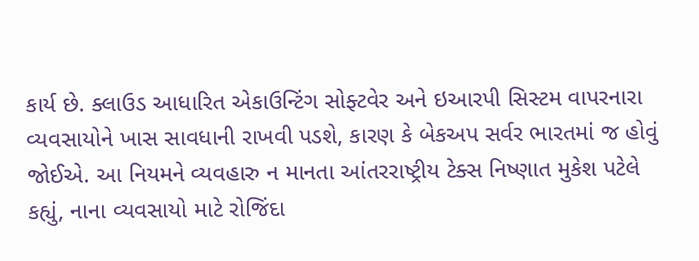કાર્ય છે. ક્લાઉડ આધારિત એકાઉન્ટિંગ સોફ્ટવેર અને ઇઆરપી સિસ્ટમ વાપરનારા વ્યવસાયોને ખાસ સાવધાની રાખવી પડશે, કારણ કે બેકઅપ સર્વર ભારતમાં જ હોવું જોઈએ. આ નિયમને વ્યવહારુ ન માનતા આંતરરાષ્ટ્રીય ટેક્સ નિષ્ણાત મુકેશ પટેલે કહ્યું, નાના વ્યવસાયો માટે રોજિંદા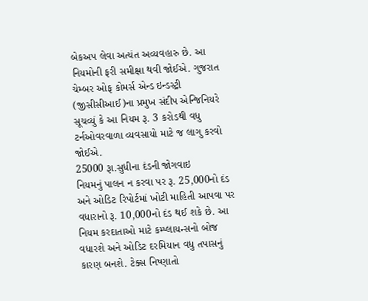બેકઅપ લેવા અત્યંત અવ્યવહારુ છે. આ નિયમોની ફરી સમીક્ષા થવી જોઈએ. ગુજરાત ચેમ્બર ઓફ કોમર્સ એન્ડ ઇન્ડસ્ટ્રી (જીસીસીઆઈ)ના પ્રમુખ સંદીપ એન્જિનિયરે સૂચવ્યું કે આ નિયમ રૂ. 3 કરોડથી વધુ ટર્નઓવરવાળા વ્યવસાયો માટે જ લાગુ કરવો જોઈએ.
25000 રૂા.સુધીના દંડની જોગવાઇ
નિયમનું પાલન ન કરવા પર રૂ. 25,000નો દંડ અને ઓડિટ રિપોર્ટમાં ખોટી માહિતી આપવા પર વધારાનો રૂ. 10,000નો દંડ થઈ શકે છે. આ નિયમ કરદાતાઓ માટે કમ્પ્લાયન્સનો બોજ વધારશે અને ઓડિટ દરમિયાન વધુ તપાસનું કારણ બનશે. ટેક્સ નિષ્ણાતો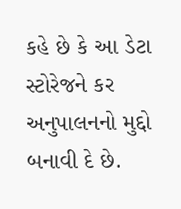કહે છે કે આ ડેટા સ્ટોરેજને કર અનુપાલનનો મુદ્દો બનાવી દે છે.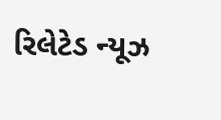રિલેટેડ ન્યૂઝ